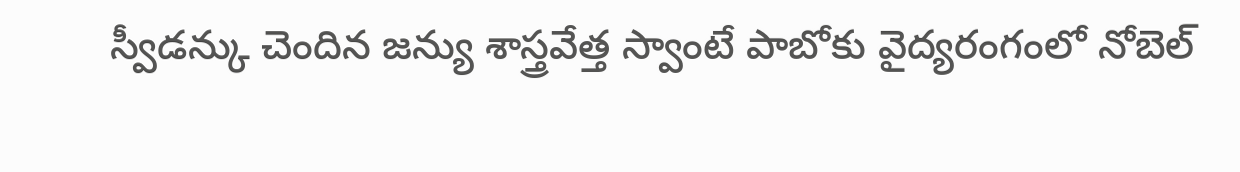స్వీడన్కు చెందిన జన్యు శాస్త్రవేత్త స్వాంటే పాబోకు వైద్యరంగంలో నోబెల్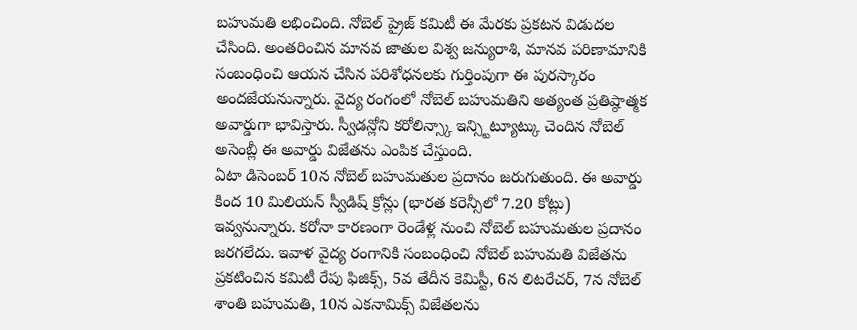బహుమతి లభించింది. నోబెల్ ప్రైజ్ కమిటీ ఈ మేరకు ప్రకటన విడుదల చేసింది. అంతరించిన మానవ జాతుల విశ్వ జన్యురాశి, మానవ పరిణామానికి సంబంధించి ఆయన చేసిన పరిశోధనలకు గుర్తింపుగా ఈ పురస్కారం అందజేయనున్నారు. వైద్య రంగంలో నోబెల్ బహుమతిని అత్యంత ప్రతిష్ఠాత్మక అవార్డుగా భావిస్తారు. స్వీడన్లోని కరోలిన్స్కా ఇన్స్టిట్యూట్కు చెందిన నోబెల్ అసెంబ్లీ ఈ అవార్డు విజేతను ఎంపిక చేస్తుంది.
ఏటా డిసెంబర్ 10న నోబెల్ బహుమతుల ప్రదానం జరుగుతుంది. ఈ అవార్డు కింద 10 మిలియన్ స్వీడిష్ క్రోన్లు (భారత కరెన్సీలో 7.20 కోట్లు) ఇవ్వనున్నారు. కరోనా కారణంగా రెండేళ్ల నుంచి నోబెల్ బహుమతుల ప్రదానం జరగలేదు. ఇవాళ వైద్య రంగానికి సంబంధించి నోబెల్ బహుమతి విజేతను ప్రకటించిన కమిటీ రేపు ఫిజిక్స్, 5వ తేదీన కెమిస్టీ, 6న లిటరేచర్, 7న నోబెల్ శాంతి బహుమతి, 10న ఎకనామిక్స్ విజేతలను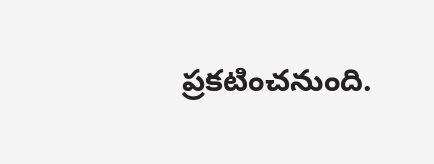ప్రకటించనుంది.